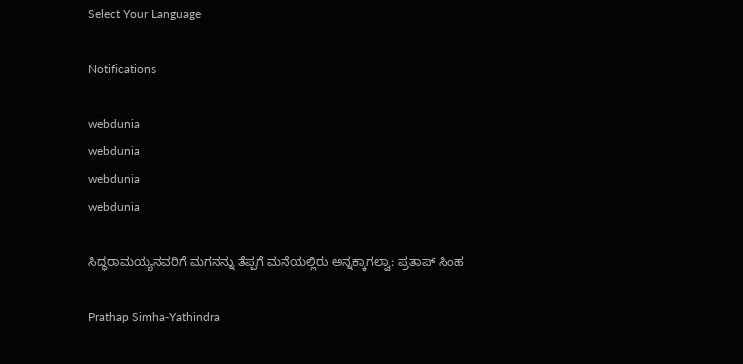Select Your Language

Notifications

webdunia
webdunia
webdunia
webdunia

ಸಿದ್ಧರಾಮಯ್ಯನವರಿಗೆ ಮಗನನ್ನು ತೆಪ್ಪಗೆ ಮನೆಯಲ್ಲಿರು ಅನ್ನಕ್ಕಾಗಲ್ವಾ: ಪ್ರತಾಪ್ ಸಿಂಹ

Prathap Simha-Yathindra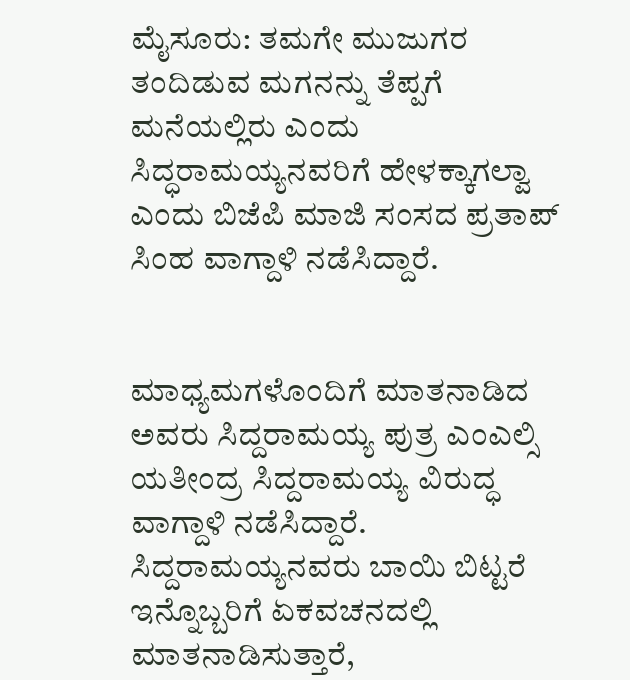ಮೈಸೂರು: ತಮಗೇ ಮುಜುಗರ ತಂದಿಡುವ ಮಗನನ್ನು ತೆಪ್ಪಗೆ ಮನೆಯಲ್ಲಿರು ಎಂದು ಸಿದ್ಧರಾಮಯ್ಯನವರಿಗೆ ಹೇಳಕ್ಕಾಗಲ್ವಾ ಎಂದು ಬಿಜೆಪಿ ಮಾಜಿ ಸಂಸದ ಪ್ರತಾಪ್ ಸಿಂಹ ವಾಗ್ದಾಳಿ ನಡೆಸಿದ್ದಾರೆ.


ಮಾಧ್ಯಮಗಳೊಂದಿಗೆ ಮಾತನಾಡಿದ ಅವರು ಸಿದ್ದರಾಮಯ್ಯ ಪುತ್ರ ಎಂಎಲ್ಸಿ ಯತೀಂದ್ರ ಸಿದ್ದರಾಮಯ್ಯ ವಿರುದ್ಧ ವಾಗ್ದಾಳಿ ನಡೆಸಿದ್ದಾರೆ. ಸಿದ್ದರಾಮಯ್ಯನವರು ಬಾಯಿ ಬಿಟ್ಟರೆ ಇನ್ನೊಬ್ಬರಿಗೆ ಏಕವಚನದಲ್ಲಿ ಮಾತನಾಡಿಸುತ್ತಾರೆ,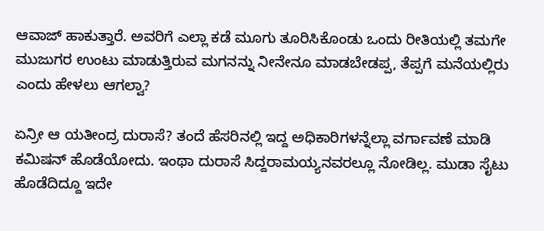ಆವಾಜ್ ಹಾಕುತ್ತಾರೆ. ಅವರಿಗೆ ಎಲ್ಲಾ ಕಡೆ ಮೂಗು ತೂರಿಸಿಕೊಂಡು ಒಂದು ರೀತಿಯಲ್ಲಿ ತಮಗೇ ಮುಜುಗರ ಉಂಟು ಮಾಡುತ್ತಿರುವ ಮಗನನ್ನು ನೀನೇನೂ ಮಾಡಬೇಡಪ್ಪ, ತೆಪ್ಪಗೆ ಮನೆಯಲ್ಲಿರು ಎಂದು ಹೇಳಲು ಆಗಲ್ವಾ?

ಏನ್ರೀ ಆ ಯತೀಂದ್ರ ದುರಾಸೆ? ತಂದೆ ಹೆಸರಿನಲ್ಲಿ ಇದ್ದ ಅಧಿಕಾರಿಗಳನ್ನೆಲ್ಲಾ ವರ್ಗಾವಣೆ ಮಾಡಿ ಕಮಿಷನ್ ಹೊಡೆಯೋದು. ಇಂಥಾ ದುರಾಸೆ ಸಿದ್ದರಾಮಯ್ಯನವರಲ್ಲೂ ನೋಡಿಲ್ಲ. ಮುಡಾ ಸೈಟು ಹೊಡೆದಿದ್ದೂ ಇದೇ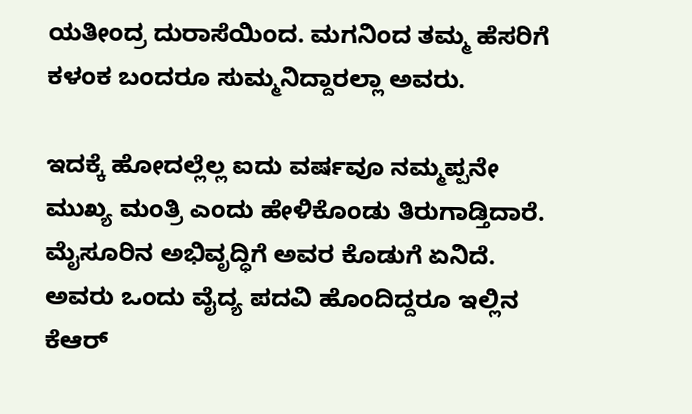ಯತೀಂದ್ರ ದುರಾಸೆಯಿಂದ. ಮಗನಿಂದ ತಮ್ಮ ಹೆಸರಿಗೆ ಕಳಂಕ ಬಂದರೂ ಸುಮ್ಮನಿದ್ದಾರಲ್ಲಾ ಅವರು.

ಇದಕ್ಕೆ ಹೋದಲ್ಲೆಲ್ಲ ಐದು ವರ್ಷವೂ ನಮ್ಮಪ್ಪನೇ ಮುಖ್ಯ ಮಂತ್ರಿ ಎಂದು ಹೇಳಿಕೊಂಡು ತಿರುಗಾಡ್ತಿದಾರೆ. ಮೈಸೂರಿನ ಅಭಿವೃದ್ಧಿಗೆ ಅವರ ಕೊಡುಗೆ ಏನಿದೆ. ಅವರು ಒಂದು ವೈದ್ಯ ಪದವಿ ಹೊಂದಿದ್ದರೂ ಇಲ್ಲಿನ ಕೆಆರ್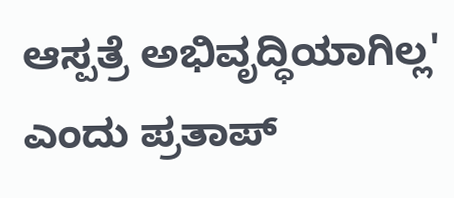ಆಸ್ಪತ್ರೆ ಅಭಿವೃದ್ಧಿಯಾಗಿಲ್ಲ' ಎಂದು ಪ್ರತಾಪ್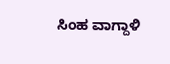ಸಿಂಹ ವಾಗ್ದಾಳಿ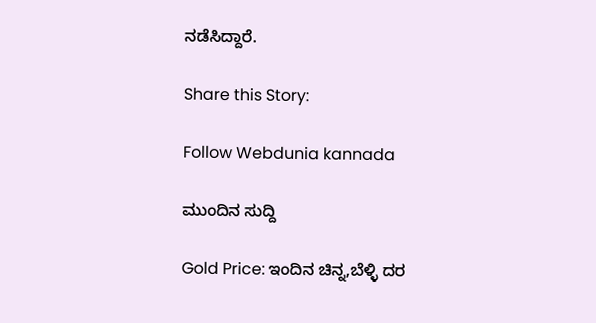ನಡೆಸಿದ್ದಾರೆ.

Share this Story:

Follow Webdunia kannada

ಮುಂದಿನ ಸುದ್ದಿ

Gold Price: ಇಂದಿನ ಚಿನ್ನ,ಬೆಳ್ಳಿ ದರ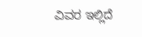ವಿವರ ಇಲ್ಲಿದೆ